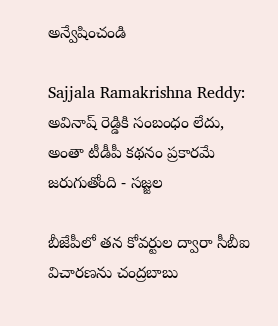అన్వేషించండి

Sajjala Ramakrishna Reddy: అవినాష్‌ రెడ్డికి సంబంధం లేదు, అంతా టీడీపీ కథనం ప్రకారమే జరుగుతోంది - సజ్జల

బీజేపీలో తన కోవర్టుల ద్వారా సీబీఐ విచారణను చంద్రబాబు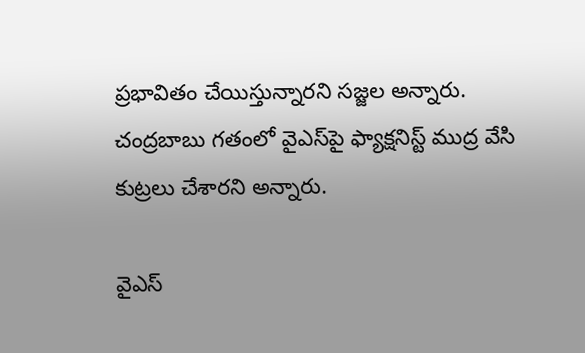ప్రభావితం చేయిస్తున్నారని సజ్జల అన్నారు. చంద్రబాబు గతంలో వైఎస్‌పై ఫ్యాక్షనిస్ట్‌ ముద్ర వేసి కుట్రలు చేశారని అన్నారు.

వైఎస్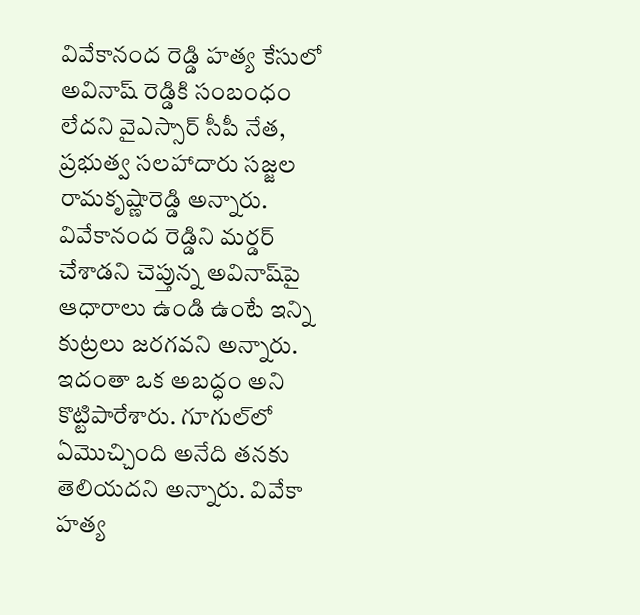వివేకానంద రెడ్డి హత్య కేసులో అవినాష్‌ రెడ్డికి సంబంధం లేదని వైఎస్సార్‌ సీపీ నేత, ప్రభుత్వ సలహాదారు సజ్జల రామకృష్ణారెడ్డి అన్నారు. వివేకానంద రెడ్డిని మర్డర్ చేశాడని చెప్తున్న అవినాష్‌పై ఆధారాలు ఉండి ఉంటే ఇన్ని కుట్రలు జరగవని అన్నారు. ఇదంతా ఒక అబద్ధం అని కొట్టిపారేశారు. గూగుల్‌లో ఏమొచ్చింది అనేది తనకు తెలియదని అన్నారు. వివేకా హత్య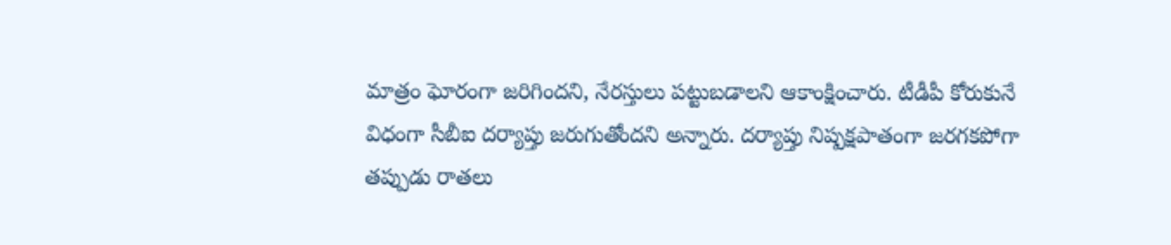మాత్రం ఘోరంగా జరిగిందని, నేరస్తులు పట్టుబడాలని ఆకాంక్షించారు. టీడీపీ కోరుకునే విధంగా సీబీఐ దర్యాప్తు జరుగుతోందని అన్నారు. దర్యాప్తు నిష్పక్షపాతంగా జరగకపోగా    తప్పుడు రాతలు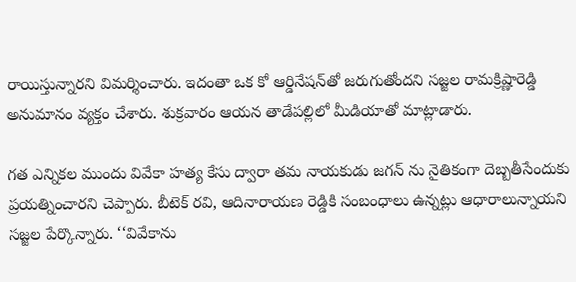రాయిస్తున్నారని విమర్శించారు. ఇదంతా ఒక కో ఆర్డినేషన్‌తో జరుగుతోందని సజ్జల రామక్రిష్ణారెడ్డి అనుమానం వ్యక్తం చేశారు. శుక్రవారం ఆయన తాడేపల్లిలో మీడియాతో మాట్లాడారు.

గత ఎన్నికల ముందు వివేకా హత్య కేసు ద్వారా తమ నాయకుడు జగన్ ను నైతికంగా దెబ్బతీసేందుకు ప్రయత్నించారని చెప్పారు. బీటెక్‌ రవి, ఆదినారాయణ రెడ్డికి సంబంధాలు ఉన్నట్లు ఆధారాలున్నాయని సజ్జల పేర్కొన్నారు. ‘‘వివేకాను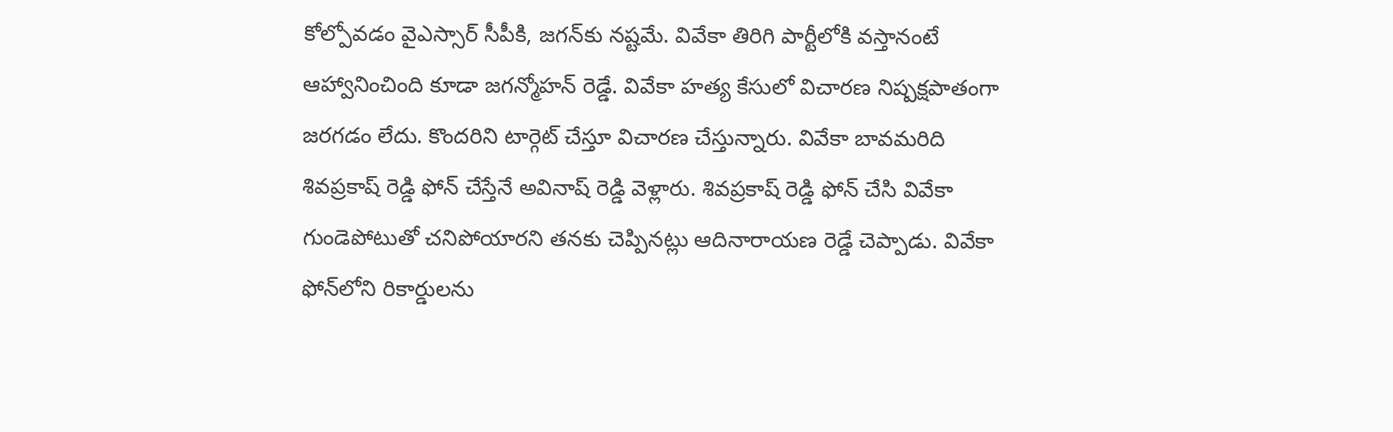కోల్పోవడం వైఎస్సార్‌ సీపీకి, జగన్‌కు నష్టమే. వివేకా తిరిగి పార్టీలోకి వస్తానంటే ఆహ్వానించింది కూడా జగన్మోహన్ రెడ్డే. వివేకా హత్య కేసులో విచారణ నిష్పక్షపాతంగా జరగడం లేదు. కొందరిని టార్గెట్‌ చేస్తూ విచారణ చేస్తున్నారు. వివేకా బావమరిది శివప్రకాష్‌ రెడ్డి ఫోన్‌ చేస్తేనే అవినాష్‌ రెడ్డి వెళ్లారు. శివప్రకాష్‌ రెడ్డి ఫోన్‌ చేసి వివేకా గుండెపోటుతో చనిపోయారని తనకు చెప్పినట్లు ఆదినారాయణ రెడ్డే చెప్పాడు. వివేకా ఫోన్‌లోని రికార్డులను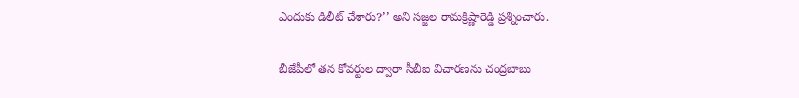ఎందుకు డిలీట్‌ చేశారు?’’ అని సజ్జల రామక్రిష్ణారెడ్డి ప్రశ్నించారు.

బీజేపీలో తన కోవర్టుల ద్వారా సీబీఐ విచారణను చంద్రబాబు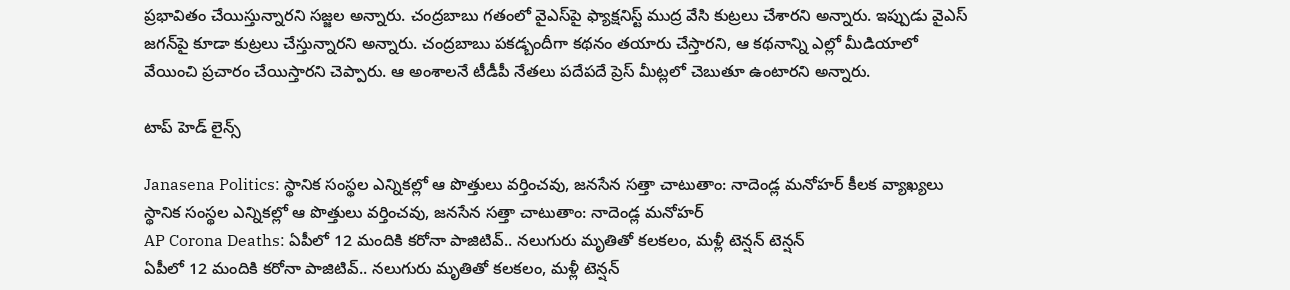ప్రభావితం చేయిస్తున్నారని సజ్జల అన్నారు. చంద్రబాబు గతంలో వైఎస్‌పై ఫ్యాక్షనిస్ట్‌ ముద్ర వేసి కుట్రలు చేశారని అన్నారు. ఇప్పుడు వైఎస్‌ జగన్‌పై కూడా కుట్రలు చేస్తున్నారని అన్నారు. చంద్రబాబు పకడ్బందీగా కథనం తయారు చేస్తారని, ఆ కథనాన్ని ఎల్లో మీడియాలో వేయించి ప్రచారం చేయిస్తారని చెప్పారు. ఆ అంశాలనే టీడీపీ నేతలు పదేపదే ప్రెస్ మీట్లలో చెబుతూ ఉంటారని అన్నారు.

టాప్ హెడ్ లైన్స్

Janasena Politics: స్థానిక సంస్థల ఎన్నికల్లో ఆ పొత్తులు వర్తించవు, జనసేన సత్తా చాటుతాం: నాదెండ్ల మనోహర్ కీలక వ్యాఖ్యలు
స్థానిక సంస్థల ఎన్నికల్లో ఆ పొత్తులు వర్తించవు, జనసేన సత్తా చాటుతాం: నాదెండ్ల మనోహర్
AP Corona Deaths: ఏపీలో 12 మందికి కరోనా పాజిటివ్.. నలుగురు మృతితో కలకలం, మళ్లీ టెన్షన్ టెన్షన్
ఏపీలో 12 మందికి కరోనా పాజిటివ్.. నలుగురు మృతితో కలకలం, మళ్లీ టెన్షన్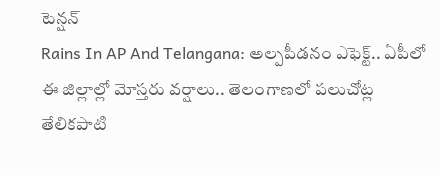టెన్షన్
Rains In AP And Telangana: అల్పపీడనం ఎఫెక్ట్.. ఏపీలో ఈ జిల్లాల్లో మోస్తరు వర్షాలు.. తెలంగాణలో పలుచోట్ల తేలికపాటి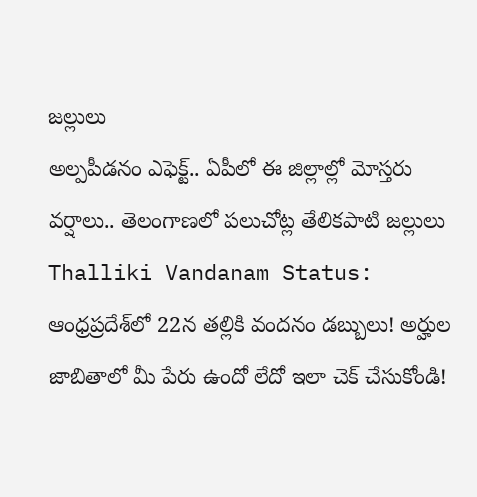జల్లులు
అల్పపీడనం ఎఫెక్ట్.. ఏపీలో ఈ జిల్లాల్లో మోస్తరు వర్షాలు.. తెలంగాణలో పలుచోట్ల తేలికపాటి జల్లులు
Thalliki Vandanam Status: ఆంధ్రప్రదేశ్‌లో 22న తల్లికి వందనం డబ్బులు! అర్హుల జాబితాలో మీ పేరు ఉందో లేదో ఇలా చెక్ చేసుకోండి!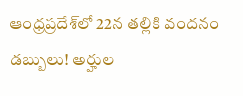ఆంధ్రప్రదేశ్‌లో 22న తల్లికి వందనం డబ్బులు! అర్హుల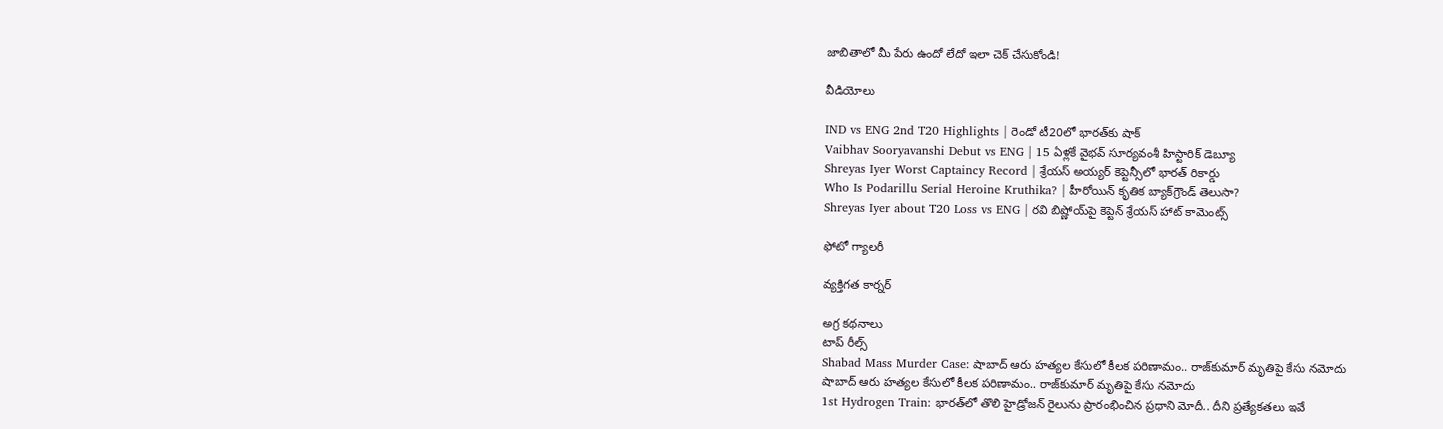జాబితాలో మీ పేరు ఉందో లేదో ఇలా చెక్ చేసుకోండి!

వీడియోలు

IND vs ENG 2nd T20 Highlights | రెండో టీ20లో భారత్‌కు షాక్
Vaibhav Sooryavanshi Debut vs ENG | 15 ఏళ్లకే వైభవ్ సూర్యవంశీ హిస్టారిక్ డెబ్యూ
Shreyas Iyer Worst Captaincy Record | శ్రేయస్ అయ్యర్ కెప్టెన్సీలో భారత్ రికార్డు
Who Is Podarillu Serial Heroine Kruthika? | హీరోయిన్ కృతిక బ్యాక్‌గ్రౌండ్ తెలుసా?
Shreyas Iyer about T20 Loss vs ENG | రవి బిష్ణోయ్‌పై కెప్టెన్ శ్రేయస్ హాట్ కామెంట్స్

ఫోటో గ్యాలరీ

వ్యక్తిగత కార్నర్

అగ్ర కథనాలు
టాప్ రీల్స్
Shabad Mass Murder Case: షాబాద్‌ ఆరు హత్యల కేసులో కీలక పరిణామం.. రాజ్‌కుమార్ మృతిపై కేసు నమోదు
షాబాద్‌ ఆరు హత్యల కేసులో కీలక పరిణామం.. రాజ్‌కుమార్ మృతిపై కేసు నమోదు
1st Hydrogen Train: భారత్‌లో తొలి హైడ్రోజన్ రైలును ప్రారంభించిన ప్రధాని మోదీ.. దీని ప్రత్యేకతలు ఇవే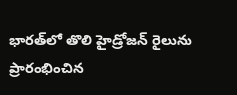భారత్‌లో తొలి హైడ్రోజన్ రైలును ప్రారంభించిన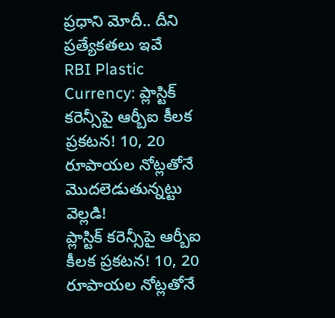ప్రధాని మోదీ.. దీని ప్రత్యేకతలు ఇవే
RBI Plastic Currency: ప్లాస్టిక్ కరెన్సీపై ఆర్బీఐ కీలక ప్రకటన! 10, 20 రూపాయల నోట్లతోనే మొదలెడుతున్నట్టు వెల్లడి!
ప్లాస్టిక్ కరెన్సీపై ఆర్బీఐ కీలక ప్రకటన! 10, 20 రూపాయల నోట్లతోనే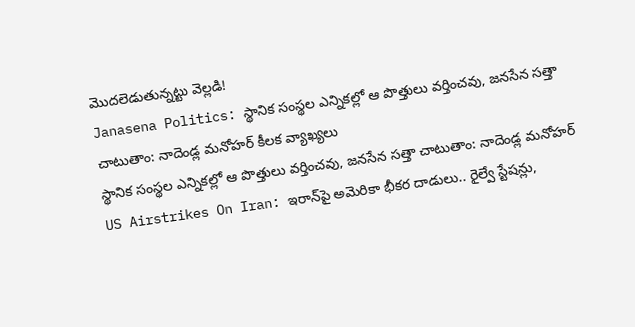మొదలెడుతున్నట్టు వెల్లడి!
Janasena Politics: స్థానిక సంస్థల ఎన్నికల్లో ఆ పొత్తులు వర్తించవు, జనసేన సత్తా చాటుతాం: నాదెండ్ల మనోహర్ కీలక వ్యాఖ్యలు
స్థానిక సంస్థల ఎన్నికల్లో ఆ పొత్తులు వర్తించవు, జనసేన సత్తా చాటుతాం: నాదెండ్ల మనోహర్
US Airstrikes On Iran: ఇరాన్‌పై అమెరికా భీకర దాడులు.. రైల్వే స్టేషన్లు,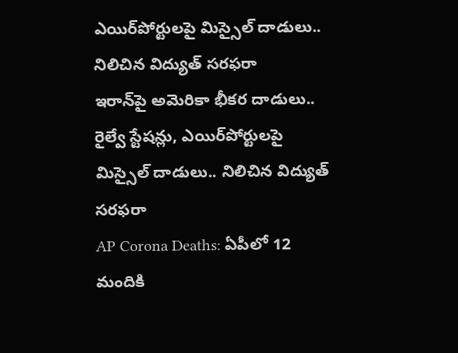ఎయిర్‌పోర్టులపై మిస్సైల్ దాడులు.. నిలిచిన విద్యుత్ సరఫరా
ఇరాన్‌పై అమెరికా భీకర దాడులు.. రైల్వే స్టేషన్లు, ఎయిర్‌పోర్టులపై మిస్సైల్ దాడులు.. నిలిచిన విద్యుత్ సరఫరా
AP Corona Deaths: ఏపీలో 12 మందికి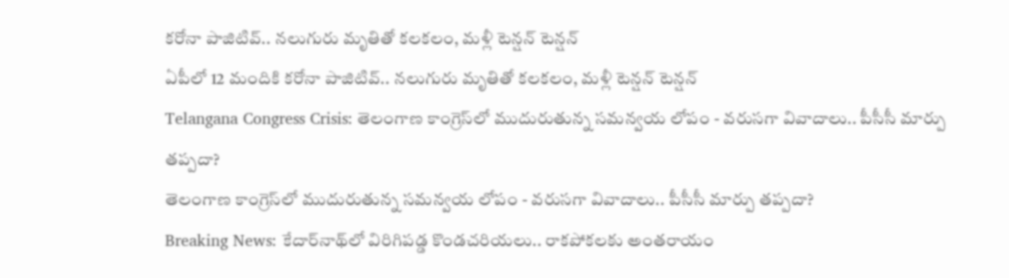కరోనా పాజిటివ్.. నలుగురు మృతితో కలకలం, మళ్లీ టెన్షన్ టెన్షన్
ఏపీలో 12 మందికి కరోనా పాజిటివ్.. నలుగురు మృతితో కలకలం, మళ్లీ టెన్షన్ టెన్షన్
Telangana Congress Crisis: తెలంగాణ కాంగ్రెస్‌లో ముదురుతున్న సమన్వయ లోపం - వరుసగా వివాదాలు.. పీసీసీ మార్పు తప్పదా?
తెలంగాణ కాంగ్రెస్‌లో ముదురుతున్న సమన్వయ లోపం - వరుసగా వివాదాలు.. పీసీసీ మార్పు తప్పదా?
Breaking News: కేదార్‌నాథ్‌లో విరిగిపడ్డ కొండచరియలు.. రాకపోకలకు అంతరాయం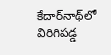కేదార్‌నాథ్‌లో విరిగిపడ్డ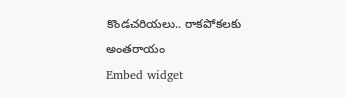కొండచరియలు.. రాకపోకలకు అంతరాయం
Embed widget